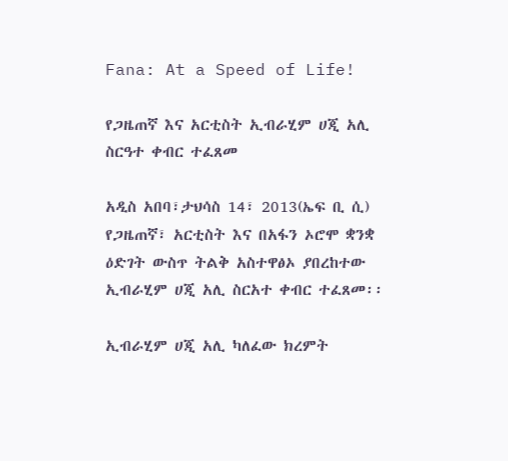Fana: At a Speed of Life!

የጋዜጠኛ እና አርቲስት ኢብራሂም ሀጂ አሊ ስርዓተ ቀብር ተፈጸመ

አዲስ አበባ፣ታህሳስ 14፣ 2013(ኤፍ ቢ ሲ) የጋዜጠኛ፣ አርቲስት እና በአፋን ኦሮሞ ቋንቋ ዕድገት ውስጥ ትልቅ አስተዋፅኦ ያበረከተው ኢብራሂም ሀጂ አሊ ስርአተ ቀብር ተፈጸመ፡፡

ኢብራሂም ሀጂ አሊ ካለፈው ክረምት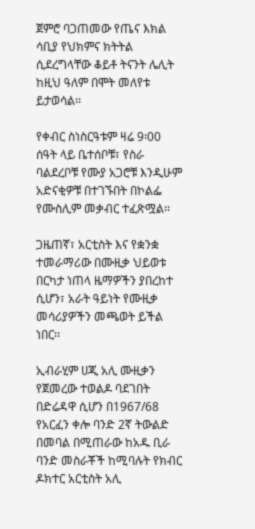ጀምሮ ባጋጠመው የጤና እክል ሳቢያ የህክምና ክትትል ሲደረግላቸው ቆይቶ ትናንት ሌሊት ከዚህ ዓለም በሞት መለየቱ ይታወሳል፡፡

የቀብር ስነስርዓቱም ዛሬ 9፡00 ሰዓት ላይ ቤተሰቦቹ፣ የስራ ባልደረቦቹ የሙያ አጋሮቹ እንዲሁም አድናቂዎቹ በተገኙበት በኮልፌ የሙስሊም መቃብር ተፈጽሟል፡፡

ጋዜጠኛ፣ አርቲስት እና የቋንቋ ተመራማሪው በሙዚቃ ህይወቱ በርካታ ነጠላ ዜማዎችን ያበረከተ ሲሆን፣ አራት ዓይነት የሙዚቃ መሳሪያዎችን መጫወት ይችል ነበር፡፡

ኢብራሂም ሀጂ አሊ ሙዚቃን የጀመረው ተወልዶ ባደገበት በድሬዳዋ ሲሆን በ1967/68 የአርፈን ቀሎ ባንድ 2ኛ ትውልድ በመባል በሚጠራው ከአዱ ቢራ ባንድ መስራቾች ከሚባሉት የክብር ዶክተር አርቲስት አሊ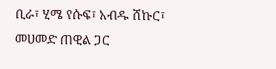ቢራ፣ ሂሜ የሱፍ፣ አብዱ ሸኩር፣ መሀመድ ጠዊል ጋር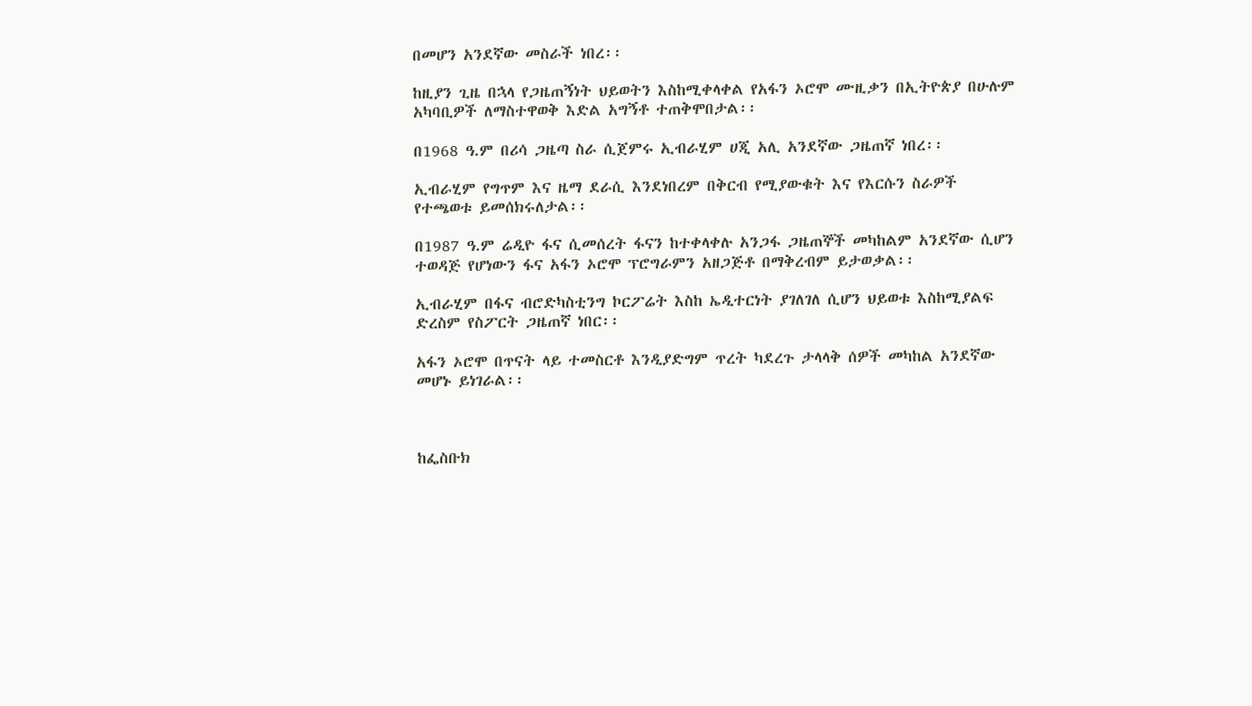በመሆን አንደኛው መስራች ነበረ፡፡

ከዚያን ጊዜ በኋላ የጋዜጠኝነት ህይወትን እስከሚቀላቀል የአፋን ኦሮሞ ሙዚቃን በኢትዮጵያ በሁሉም አካባቢዎች ለማስተዋወቅ እድል አግኝቶ ተጠቅሞበታል፡፡

በ1968 ዓ.ም በሪሳ ጋዜጣ ስራ ሲጀምሩ ኢብራሂም ሀጂ አሊ አንደኛው ጋዜጠኛ ነበረ፡፡

ኢብራሂም የግጥም እና ዜማ ደራሲ እንደነበረም በቅርብ የሚያውቁት እና የእርሱን ስራዎች የተጫወቱ ይመሰክሩለታል፡፡

በ1987 ዓ.ም ሬዲዮ ፋና ሲመሰረት ፋናን ከተቀላቀሉ አንጋፋ ጋዜጠኞች መካከልም አንደኛው ሲሆን ተወዳጅ የሆነውን ፋና አፋን ኦሮሞ ፕሮግራምን አዘጋጅቶ በማቅረብም ይታወቃል፡፡

ኢብራሂም በፋና ብሮድካስቲንግ ኮርፖሬት እስከ ኤዲተርነት ያገለገለ ሲሆን ህይወቱ እስከሚያልፍ ድረስም የስፖርት ጋዜጠኛ ነበር፡፡

አፋን ኦሮሞ በጥናት ላይ ተመስርቶ እንዲያድግም ጥረት ካደረጉ ታላላቅ ሰዎች መካከል አንደኛው መሆኑ ይነገራል፡፡



ከፌስቡክ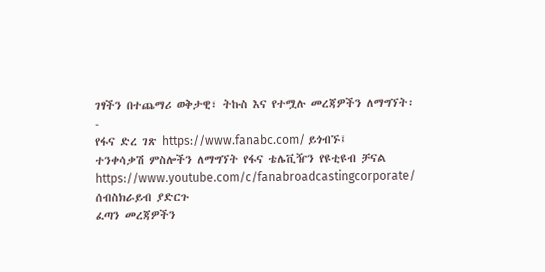ገፃችን በተጨማሪ ወቅታዊ፣ ትኩስ እና የተሟሉ መረጃዎችን ለማግኘት፡-
የፋና ድረ ገጽ https://www.fanabc.com/ ይጎብኙ፤
ተንቀሳቃሽ ምስሎችን ለማግኘት የፋና ቴሌቪዥን የዩቲዩብ ቻናል https://www.youtube.com/c/fanabroadcastingcorporate/ ሰብስክራይብ ያድርጉ
ፈጣን መረጃዎችን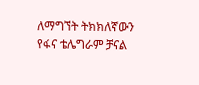ለማግኘት ትክክለኛውን የፋና ቴሌግራም ቻናል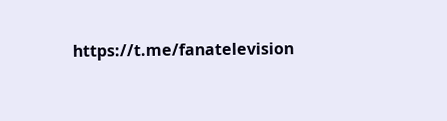https://t.me/fanatelevision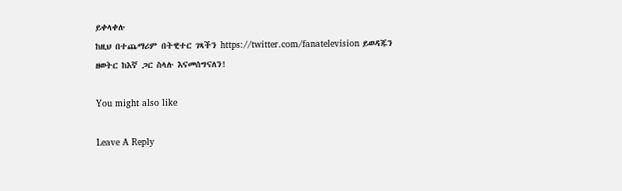ይቀላቀሉ
ከዚህ በተጨማሪም በትዊተር ገጻችን https://twitter.com/fanatelevision ይወዳጁን
ዘወትር ከእኛ ጋር ስላሉ እናመሰግናለን!

You might also like

Leave A Reply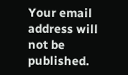Your email address will not be published.